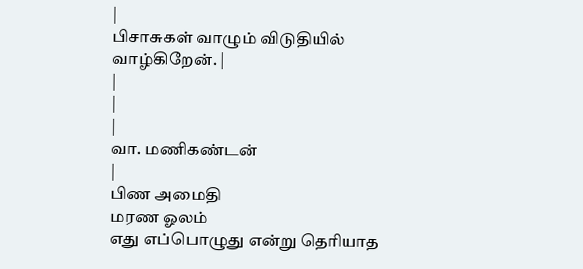|
பிசாசுகள் வாழும் விடுதியில் வாழ்கிறேன். |
|
|
|
வா. மணிகண்டன்
|
பிண அமைதி
மரண ஓலம்
எது எப்பொழுது என்று தெரியாத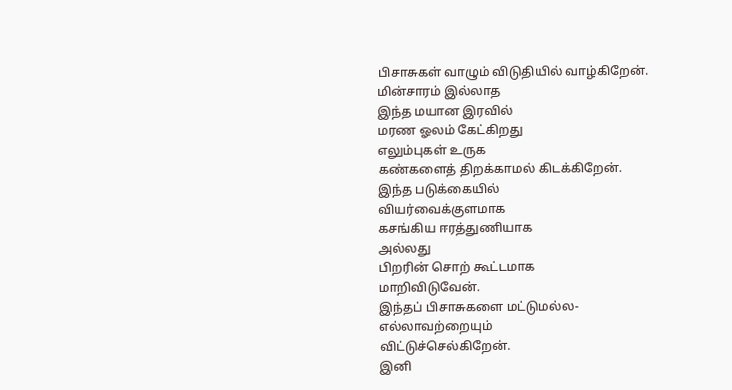பிசாசுகள் வாழும் விடுதியில் வாழ்கிறேன்.
மின்சாரம் இல்லாத
இந்த மயான இரவில்
மரண ஓலம் கேட்கிறது
எலும்புகள் உருக
கண்களைத் திறக்காமல் கிடக்கிறேன்.
இந்த படுக்கையில்
வியர்வைக்குளமாக
கசங்கிய ஈரத்துணியாக
அல்லது
பிறரின் சொற் கூட்டமாக
மாறிவிடுவேன்.
இந்தப் பிசாசுகளை மட்டுமல்ல-
எல்லாவற்றையும்
விட்டுச்செல்கிறேன்.
இனி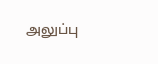அலுப்பு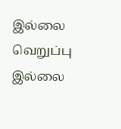இல்லை
வெறுப்பு இல்லை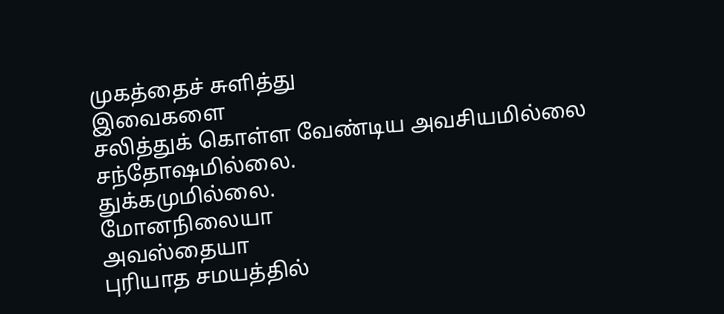முகத்தைச் சுளித்து
இவைகளை
சலித்துக் கொள்ள வேண்டிய அவசியமில்லை
சந்தோஷமில்லை.
துக்கமுமில்லை.
மோனநிலையா
அவஸ்தையா
புரியாத சமயத்தில்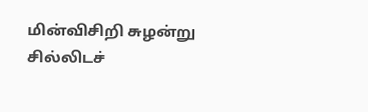மின்விசிறி சுழன்று
சில்லிடச்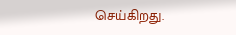செய்கிறது.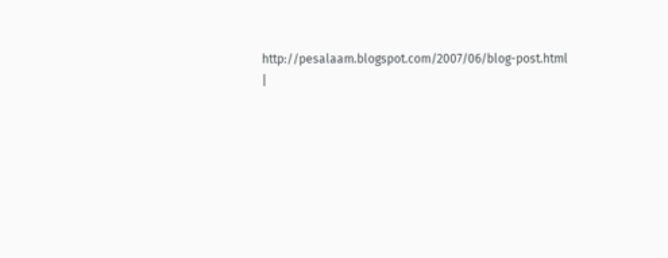http://pesalaam.blogspot.com/2007/06/blog-post.html
|